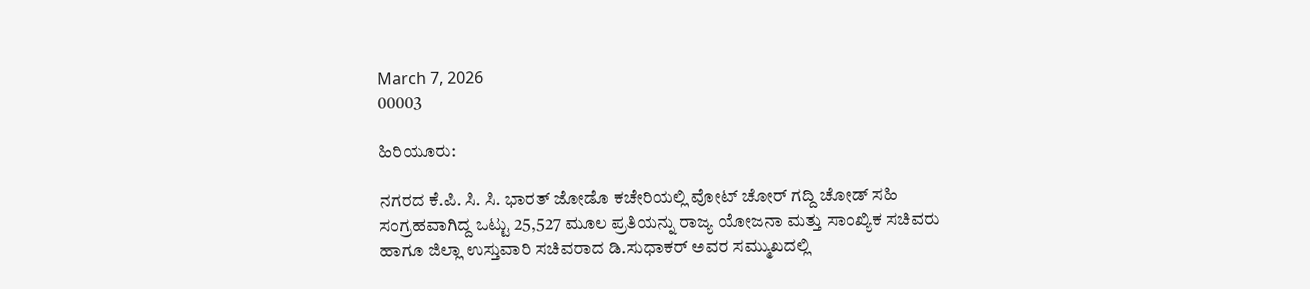March 7, 2026
00003

ಹಿರಿಯೂರು:

ನಗರದ ಕೆ.ಪಿ. ಸಿ. ಸಿ. ಭಾರತ್ ಜೋಡೊ ಕಚೇರಿಯಲ್ಲಿ ವೋಟ್ ಚೋರ್ ಗದ್ದಿ ಚೋಡ್ ಸಹಿ ಸಂಗ್ರಹವಾಗಿದ್ದ ಒಟ್ಟು 25,527 ಮೂಲ ಪ್ರತಿಯನ್ನು ರಾಜ್ಯ ಯೋಜನಾ ಮತ್ತು ಸಾಂಖ್ಯಿಕ ಸಚಿವರು ಹಾಗೂ ಜಿಲ್ಲಾ ಉಸ್ತುವಾರಿ ಸಚಿವರಾದ ಡಿ.ಸುಧಾಕರ್ ಅವರ ಸಮ್ಮುಖದಲ್ಲಿ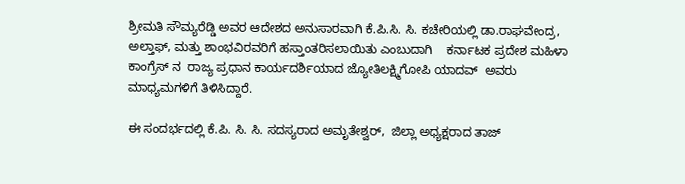ಶ್ರೀಮತಿ ಸೌಮ್ಯರೆಡ್ಡಿ ಅವರ ಆದೇಶದ ಅನುಸಾರವಾಗಿ ಕೆ.ಪಿ.ಸಿ. ಸಿ. ಕಚೇರಿಯಲ್ಲಿ ಡಾ.ರಾಘವೇಂದ್ರ, ಅಲ್ತಾಫ್, ಮತ್ತು ಶಾಂಭವಿರವರಿಗೆ ಹಸ್ತಾಂತರಿಸಲಾಯಿತು ಎಂಬುದಾಗಿ    ಕರ್ನಾಟಕ ಪ್ರದೇಶ ಮಹಿಳಾ ಕಾಂಗ್ರೆಸ್ ನ  ರಾಜ್ಯ ಪ್ರಧಾನ ಕಾರ್ಯದರ್ಶಿಯಾದ ಜ್ಯೋತಿಲಕ್ಷ್ಮಿಗೋಪಿ ಯಾದವ್  ಅವರು ಮಾಧ್ಯಮಗಳಿಗೆ ತಿಳಿಸಿದ್ದಾರೆ.

ಈ ಸಂದರ್ಭದಲ್ಲಿ ಕೆ.ಪಿ. ಸಿ. ಸಿ. ಸದಸ್ಯರಾದ ಅಮೃತೇಶ್ವರ್,  ಜಿಲ್ಲಾ ಅಧ್ಯಕ್ಷರಾದ ತಾಜ್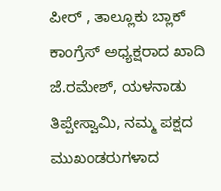ಪೀರ್ , ತಾಲ್ಲೂಕು ಬ್ಲಾಕ್ ಕಾಂಗ್ರೆಸ್ ಅಧ್ಯಕ್ಷರಾದ ಖಾದಿ ಜೆ.ರಮೇಶ್, ಯಳನಾಡು ತಿಪ್ಪೇಸ್ವಾಮಿ, ನಮ್ಮ ಪಕ್ಷದ ಮುಖಂಡರುಗಳಾದ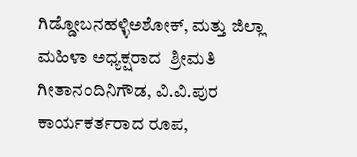ಗಿಡ್ಡೋಬನಹಳ್ಳಿಅಶೋಕ್, ಮತ್ತು ಜಿಲ್ಲಾ ಮಹಿಳಾ ಅಧ್ಯಕ್ಷರಾದ  ಶ್ರೀಮತಿ ಗೀತಾನಂದಿನಿಗೌಡ, ವಿ.ವಿ.ಪುರ ಕಾರ್ಯಕರ್ತರಾದ ರೂಪ,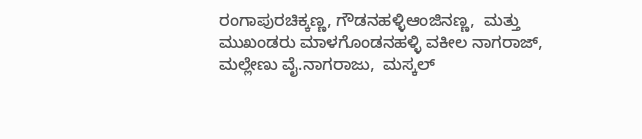ರಂಗಾಪುರಚಿಕ್ಕಣ್ಣ, ಗೌಡನಹಳ್ಳಿಆಂಜಿನಣ್ಣ,  ಮತ್ತು ಮುಖಂಡರು ಮಾಳಗೊಂಡನಹಳ್ಳಿ ವಕೀಲ ನಾಗರಾಜ್,  ಮಲ್ಲೇಣು ವೈ.ನಾಗರಾಜು,  ಮಸ್ಕಲ್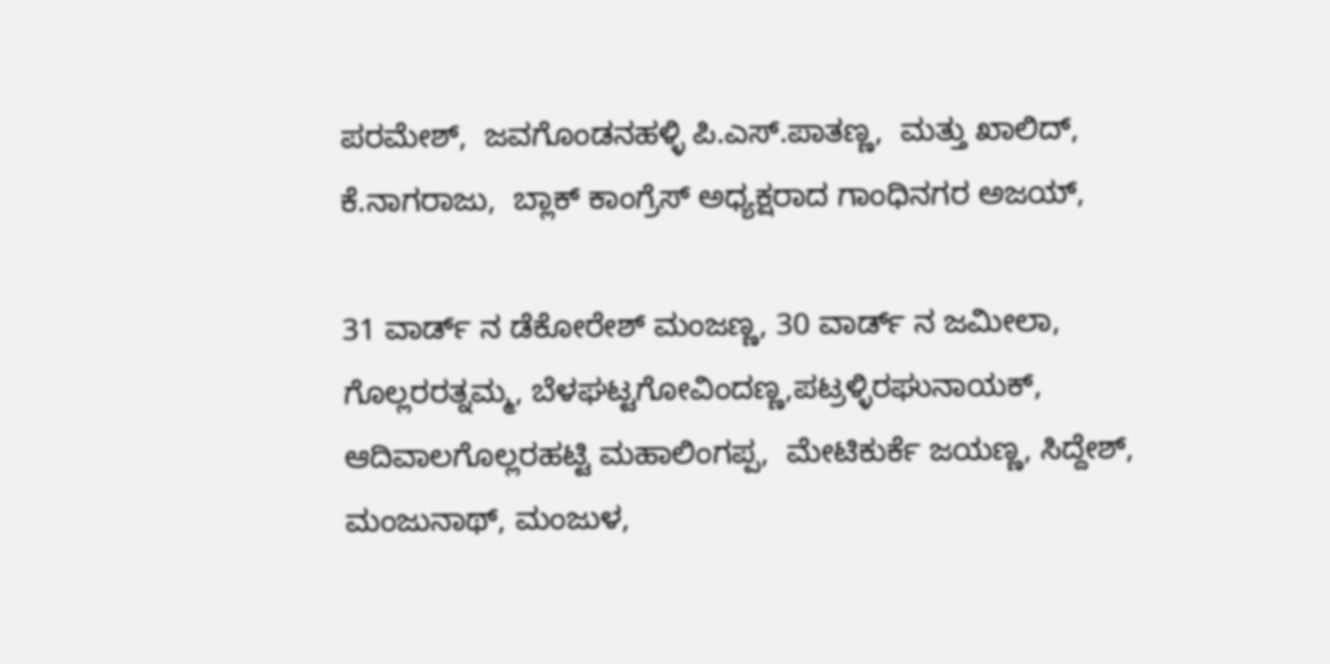ಪರಮೇಶ್,  ಜವಗೊಂಡನಹಳ್ಳಿ ಪಿ.ಎಸ್.ಪಾತಣ್ಣ,  ಮತ್ತು ಖಾಲಿದ್,  ಕೆ.ನಾಗರಾಜು,  ಬ್ಲಾಕ್ ಕಾಂಗ್ರೆಸ್ ಅಧ್ಯಕ್ಷರಾದ ಗಾಂಧಿನಗರ ಅಜಯ್,

31 ವಾರ್ಡ್ ನ ಡೆಕೋರೇಶ್ ಮಂಜಣ್ಣ, 30 ವಾರ್ಡ್ ನ ಜಮೀಲಾ,  ಗೊಲ್ಲರರತ್ನಮ್ಮ, ಬೆಳಘಟ್ಟಗೋವಿಂದಣ್ಣ,ಪಟ್ರಳ್ಳಿರಘುನಾಯಕ್, ಆದಿವಾಲಗೊಲ್ಲರಹಟ್ಟಿ ಮಹಾಲಿಂಗಪ್ಪ,  ಮೇಟಿಕುರ್ಕೆ ಜಯಣ್ಣ, ಸಿದ್ದೇಶ್, ಮಂಜುನಾಥ್, ಮಂಜುಳ,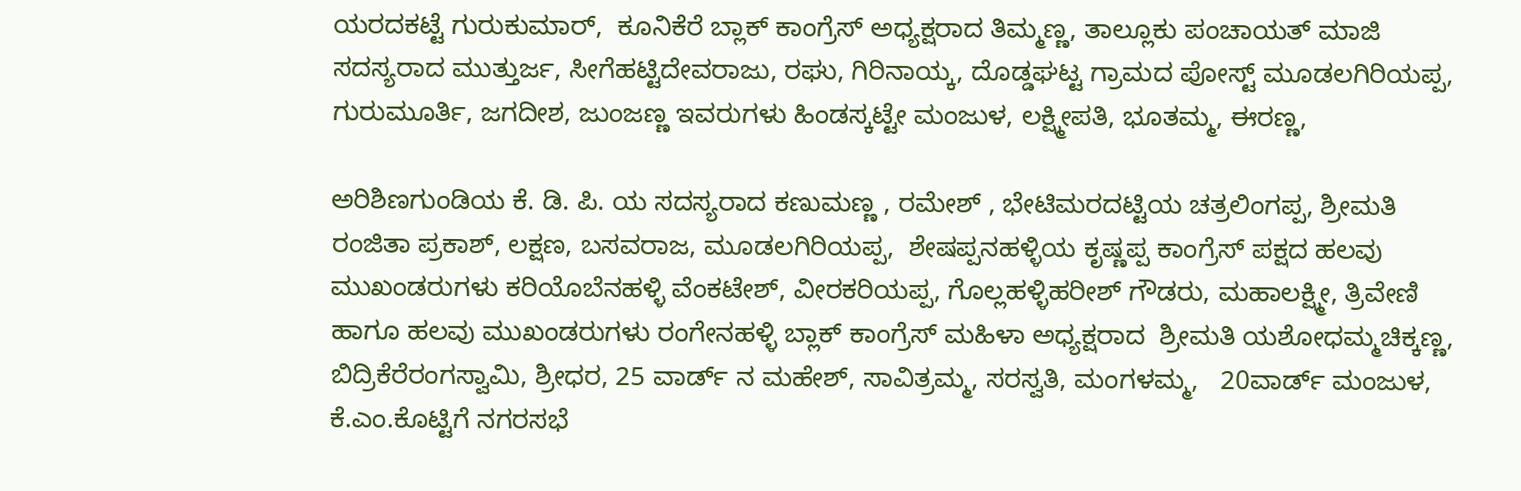ಯರದಕಟ್ಟೆ ಗುರುಕುಮಾರ್,  ಕೂನಿಕೆರೆ ಬ್ಲಾಕ್ ಕಾಂಗ್ರೆಸ್ ಅಧ್ಯಕ್ಷರಾದ ತಿಮ್ಮಣ್ಣ, ತಾಲ್ಲೂಕು ಪಂಚಾಯತ್ ಮಾಜಿ ಸದಸ್ಯರಾದ ಮುತ್ತುರ್ಜ, ಸೀಗೆಹಟ್ಟಿದೇವರಾಜು, ರಘು, ಗಿರಿನಾಯ್ಕ, ದೊಡ್ಡಘಟ್ಟ ಗ್ರಾಮದ ಪೋಸ್ಟ್ ಮೂಡಲಗಿರಿಯಪ್ಪ, ಗುರುಮೂರ್ತಿ, ಜಗದೀಶ, ಜುಂಜಣ್ಣ ಇವರುಗಳು ಹಿಂಡಸ್ಕಟ್ಟೇ ಮಂಜುಳ, ಲಕ್ಷ್ಮೀಪತಿ, ಭೂತಮ್ಮ, ಈರಣ್ಣ,

ಅರಿಶಿಣಗುಂಡಿಯ ಕೆ. ಡಿ. ಪಿ. ಯ ಸದಸ್ಯರಾದ ಕಣುಮಣ್ಣ , ರಮೇಶ್ , ಭೇಟಿಮರದಟ್ಟಿಯ ಚತ್ರಲಿಂಗಪ್ಪ, ಶ್ರೀಮತಿ ರಂಜಿತಾ ಪ್ರಕಾಶ್, ಲಕ್ಷಣ, ಬಸವರಾಜ, ಮೂಡಲಗಿರಿಯಪ್ಪ,  ಶೇಷಪ್ಪನಹಳ್ಳಿಯ ಕೃಷ್ಣಪ್ಪ ಕಾಂಗ್ರೆಸ್ ಪಕ್ಷದ ಹಲವು ಮುಖಂಡರುಗಳು ಕರಿಯೊಬೆನಹಳ್ಳಿ ವೆಂಕಟೇಶ್, ವೀರಕರಿಯಪ್ಪ, ಗೊಲ್ಲಹಳ್ಳಿಹರೀಶ್ ಗೌಡರು, ಮಹಾಲಕ್ಷ್ಮೀ, ತ್ರಿವೇಣಿ ಹಾಗೂ ಹಲವು ಮುಖಂಡರುಗಳು ರಂಗೇನಹಳ್ಳಿ ಬ್ಲಾಕ್ ಕಾಂಗ್ರೆಸ್ ಮಹಿಳಾ ಅಧ್ಯಕ್ಷರಾದ  ಶ್ರೀಮತಿ ಯಶೋಧಮ್ಮಚಿಕ್ಕಣ್ಣ, ಬಿದ್ರಿಕೆರೆರಂಗಸ್ವಾಮಿ, ಶ್ರೀಧರ, 25 ವಾರ್ಡ್ ನ ಮಹೇಶ್, ಸಾವಿತ್ರಮ್ಮ, ಸರಸ್ವತಿ, ಮಂಗಳಮ್ಮ,   20ವಾರ್ಡ್ ಮಂಜುಳ, ಕೆ.ಎಂ.ಕೊಟ್ಟಿಗೆ ನಗರಸಭೆ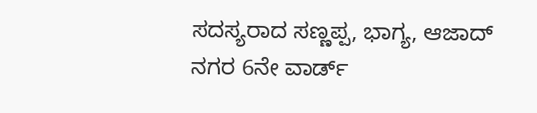ಸದಸ್ಯರಾದ ಸಣ್ಣಪ್ಪ, ಭಾಗ್ಯ, ಆಜಾದ್ ನಗರ 6ನೇ ವಾರ್ಡ್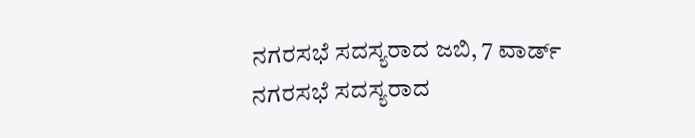ನಗರಸಭೆ ಸದಸ್ಯರಾದ ಜಬಿ, 7 ವಾರ್ಡ್ ನಗರಸಭೆ ಸದಸ್ಯರಾದ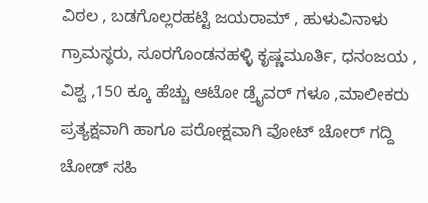ವಿಠಲ , ಬಡಗೊಲ್ಲರಹಟ್ಟಿ ಜಯರಾಮ್ , ಹುಳುವಿನಾಳು ಗ್ರಾಮಸ್ಥರು, ಸೂರಗೊಂಡನಹಳ್ಳಿ ಕೃಷ್ಣಮೂರ್ತಿ, ಧನಂಜಯ , ವಿಶ್ವ ,150 ಕ್ಕೂ ಹೆಚ್ಚು ಆಟೋ ಡ್ರೈವರ್ ಗಳೂ ,ಮಾಲೀಕರು ಪ್ರತ್ಯಕ್ಷವಾಗಿ ಹಾಗೂ ಪರೋಕ್ಷವಾಗಿ ವೋಟ್ ಚೋರ್ ಗದ್ದಿ ಚೋಡ್ ಸಹಿ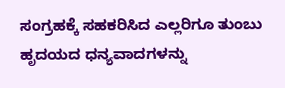ಸಂಗ್ರಹಕ್ಕೆ ಸಹಕರಿಸಿದ ಎಲ್ಲರಿಗೂ ತುಂಬು ಹೃದಯದ ಧನ್ಯವಾದಗಳನ್ನು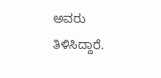ಅವರು ತಿಳಿಸಿದ್ದಾರೆ.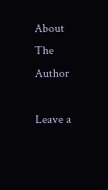About The Author

Leave a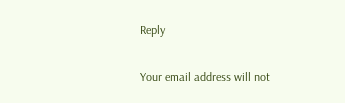Reply

Your email address will not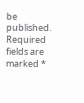be published. Required fields are marked *